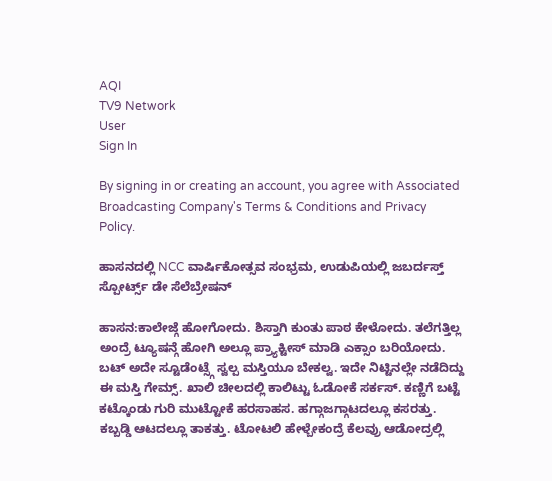AQI
TV9 Network
User
Sign In

By signing in or creating an account, you agree with Associated Broadcasting Company's Terms & Conditions and Privacy Policy.

ಹಾಸನದಲ್ಲಿ NCC ವಾರ್ಷಿಕೋತ್ಸವ ಸಂಭ್ರಮ, ಉಡುಪಿಯಲ್ಲಿ ಜಬರ್ದಸ್ತ್ ಸ್ಪೋರ್ಟ್ಸ್ ಡೇ ಸೆಲೆಬ್ರೇಷನ್

ಹಾಸನ:ಕಾಲೇಜ್ಗೆ ಹೋಗೋದು. ಶಿಸ್ತಾಗಿ ಕುಂತು ಪಾಠ ಕೇಳೋದು. ತಲೆಗತ್ತಿಲ್ಲ ಅಂದ್ರೆ ಟ್ಯೂಷನ್ಗೆ ಹೋಗಿ ಅಲ್ಲೂ ಪ್ರ್ಯಾಕ್ಟೀಸ್ ಮಾಡಿ ಎಕ್ಸಾಂ ಬರಿಯೋದು. ಬಟ್ ಅದೇ ಸ್ಟೂಡೆಂಟ್ಸ್ಗೆ ಸ್ವಲ್ಪ ಮಸ್ತಿಯೂ ಬೇಕಲ್ವ. ಇದೇ ನಿಟ್ಟಿನಲ್ಲೇ ನಡೆದಿದ್ದು ಈ ಮಸ್ತಿ ಗೇಮ್ಸ್. ಖಾಲಿ ಚೀಲದಲ್ಲಿ ಕಾಲಿಟ್ಟು ಓಡೋಕೆ ಸರ್ಕಸ್. ಕಣ್ಣಿಗೆ ಬಟ್ಟೆ ಕಟ್ಕೊಂಡು ಗುರಿ ಮುಟ್ಟೋಕೆ ಹರಸಾಹಸ. ಹಗ್ಗಾಜಗ್ಗಾಟದಲ್ಲೂ ಕಸರತ್ತು. ಕಬ್ಬಡ್ಡಿ ಆಟದಲ್ಲೂ ತಾಕತ್ತು. ಟೋಟಲಿ ಹೇಳ್ಬೇಕಂದ್ರೆ ಕೆಲವ್ರು ಆಡೋದ್ರಲ್ಲಿ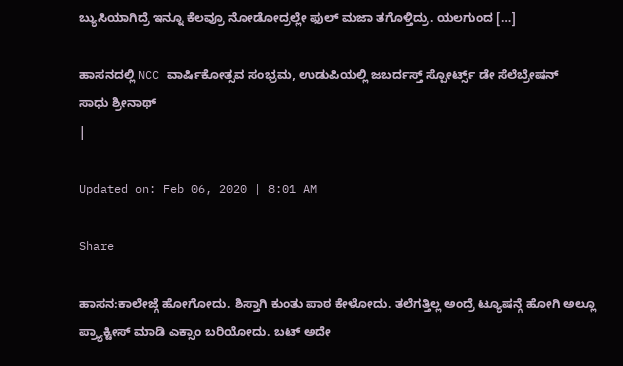ಬ್ಯುಸಿಯಾಗಿದ್ರೆ ಇನ್ನೂ ಕೆಲವ್ರೂ ನೋಡೋದ್ರಲ್ಲೇ ಫುಲ್ ಮಜಾ ತಗೊಳ್ತಿದ್ರು. ಯಲಗುಂದ […]

ಹಾಸನದಲ್ಲಿ NCC ವಾರ್ಷಿಕೋತ್ಸವ ಸಂಭ್ರಮ, ಉಡುಪಿಯಲ್ಲಿ ಜಬರ್ದಸ್ತ್ ಸ್ಪೋರ್ಟ್ಸ್ ಡೇ ಸೆಲೆಬ್ರೇಷನ್
ಸಾಧು ಶ್ರೀನಾಥ್
|

Updated on: Feb 06, 2020 | 8:01 AM

Share

ಹಾಸನ:ಕಾಲೇಜ್ಗೆ ಹೋಗೋದು. ಶಿಸ್ತಾಗಿ ಕುಂತು ಪಾಠ ಕೇಳೋದು. ತಲೆಗತ್ತಿಲ್ಲ ಅಂದ್ರೆ ಟ್ಯೂಷನ್ಗೆ ಹೋಗಿ ಅಲ್ಲೂ ಪ್ರ್ಯಾಕ್ಟೀಸ್ ಮಾಡಿ ಎಕ್ಸಾಂ ಬರಿಯೋದು. ಬಟ್ ಅದೇ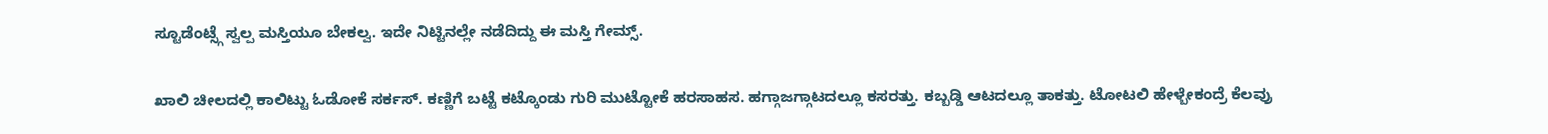ಸ್ಟೂಡೆಂಟ್ಸ್ಗೆ ಸ್ವಲ್ಪ ಮಸ್ತಿಯೂ ಬೇಕಲ್ವ. ಇದೇ ನಿಟ್ಟಿನಲ್ಲೇ ನಡೆದಿದ್ದು ಈ ಮಸ್ತಿ ಗೇಮ್ಸ್.

ಖಾಲಿ ಚೀಲದಲ್ಲಿ ಕಾಲಿಟ್ಟು ಓಡೋಕೆ ಸರ್ಕಸ್. ಕಣ್ಣಿಗೆ ಬಟ್ಟೆ ಕಟ್ಕೊಂಡು ಗುರಿ ಮುಟ್ಟೋಕೆ ಹರಸಾಹಸ. ಹಗ್ಗಾಜಗ್ಗಾಟದಲ್ಲೂ ಕಸರತ್ತು. ಕಬ್ಬಡ್ಡಿ ಆಟದಲ್ಲೂ ತಾಕತ್ತು. ಟೋಟಲಿ ಹೇಳ್ಬೇಕಂದ್ರೆ ಕೆಲವ್ರು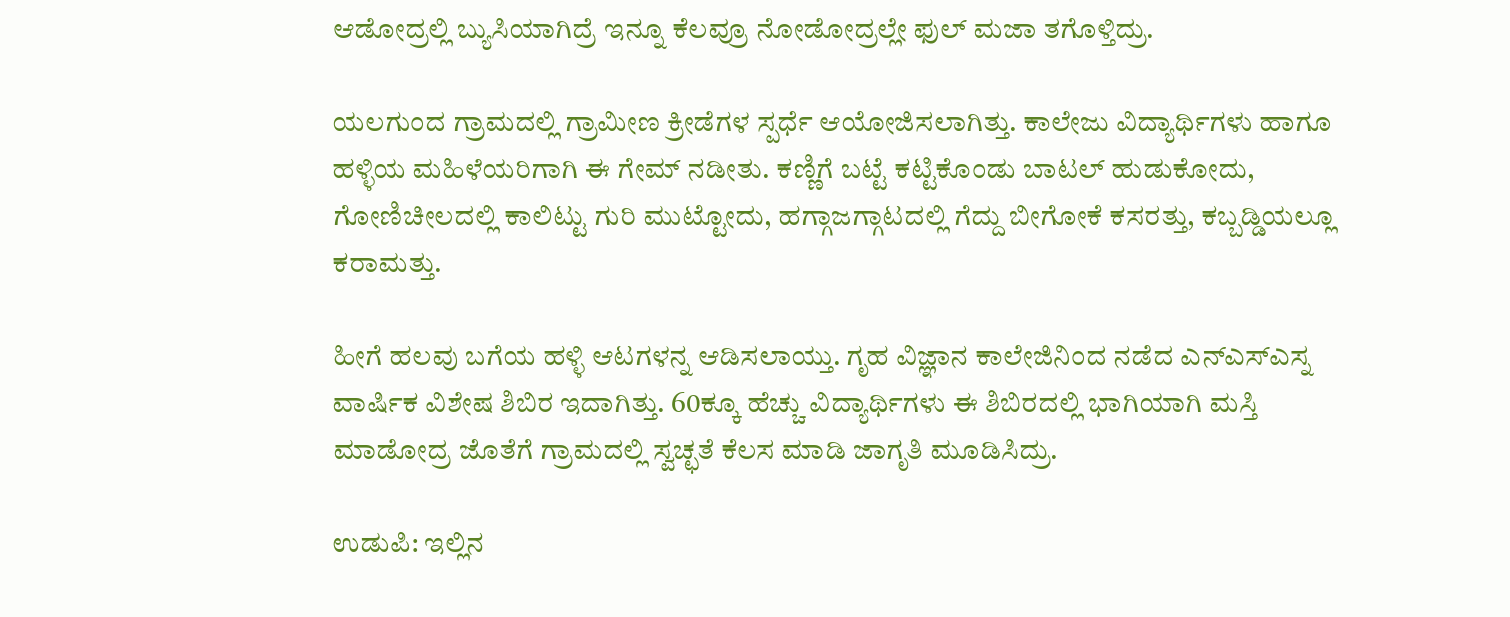ಆಡೋದ್ರಲ್ಲಿ ಬ್ಯುಸಿಯಾಗಿದ್ರೆ ಇನ್ನೂ ಕೆಲವ್ರೂ ನೋಡೋದ್ರಲ್ಲೇ ಫುಲ್ ಮಜಾ ತಗೊಳ್ತಿದ್ರು.

ಯಲಗುಂದ ಗ್ರಾಮದಲ್ಲಿ ಗ್ರಾಮೀಣ ಕ್ರೀಡೆಗಳ ಸ್ಪರ್ಧೆ ಆಯೋಜಿಸಲಾಗಿತ್ತು. ಕಾಲೇಜು ವಿದ್ಯಾರ್ಥಿಗಳು ಹಾಗೂ ಹಳ್ಳಿಯ ಮಹಿಳೆಯರಿಗಾಗಿ ಈ ಗೇಮ್ ನಡೀತು. ಕಣ್ಣಿಗೆ ಬಟ್ಟೆ ಕಟ್ಟಿಕೊಂಡು ಬಾಟಲ್ ಹುಡುಕೋದು, ಗೋಣಿಚೀಲದಲ್ಲಿ ಕಾಲಿಟ್ಟು ಗುರಿ ಮುಟ್ಟೋದು, ಹಗ್ಗಾಜಗ್ಗಾಟದಲ್ಲಿ ಗೆದ್ದು ಬೀಗೋಕೆ ಕಸರತ್ತು, ಕಬ್ಬಡ್ಡಿಯಲ್ಲೂ ಕರಾಮತ್ತು.

ಹೀಗೆ ಹಲವು ಬಗೆಯ ಹಳ್ಳಿ ಆಟಗಳನ್ನ ಆಡಿಸಲಾಯ್ತು. ಗೃಹ ವಿಜ್ಞಾನ ಕಾಲೇಜಿನಿಂದ ನಡೆದ ಎನ್ಎಸ್ಎಸ್ನ ವಾರ್ಷಿಕ ವಿಶೇಷ ಶಿಬಿರ ಇದಾಗಿತ್ತು. 60ಕ್ಕೂ ಹೆಚ್ಚು ವಿದ್ಯಾರ್ಥಿಗಳು ಈ ಶಿಬಿರದಲ್ಲಿ ಭಾಗಿಯಾಗಿ ಮಸ್ತಿ ಮಾಡೋದ್ರ ಜೊತೆಗೆ ಗ್ರಾಮದಲ್ಲಿ ಸ್ವಚ್ಛತೆ ಕೆಲಸ ಮಾಡಿ ಜಾಗೃತಿ ಮೂಡಿಸಿದ್ರು.

ಉಡುಪಿ: ಇಲ್ಲಿನ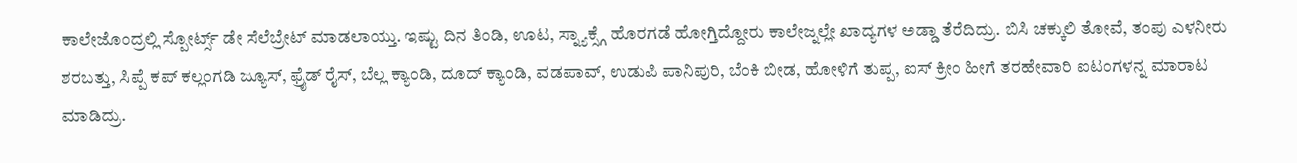ಕಾಲೇಜೊಂದ್ರಲ್ಲಿ ಸ್ಪೋರ್ಟ್ಸ್ ಡೇ ಸೆಲೆಬ್ರೇಟ್ ಮಾಡಲಾಯ್ತು. ಇಷ್ಟು ದಿನ ತಿಂಡಿ, ಊಟ, ಸ್ನ್ಯಾಕ್ಸ್ಗೆ ಹೊರಗಡೆ ಹೋಗ್ತಿದ್ದೋರು ಕಾಲೇಜ್ನಲ್ಲೇ ಖಾದ್ಯಗಳ ಅಡ್ಡಾ ತೆರೆದಿದ್ರು. ಬಿಸಿ ಚಕ್ಕುಲಿ ತೋವೆ, ತಂಪು ಎಳನೀರು ಶರಬತ್ತು, ಸಿಪ್ಪೆ ಕಪ್ ಕಲ್ಲಂಗಡಿ ಜ್ಯೂಸ್, ಫ್ರೈಡ್ ರೈಸ್, ಬೆಲ್ಲ ಕ್ಯಾಂಡಿ, ದೂದ್ ಕ್ಯಾಂಡಿ, ವಡಪಾವ್, ಉಡುಪಿ ಪಾನಿಪುರಿ, ಬೆಂಕಿ ಬೀಡ, ಹೋಳಿಗೆ ತುಪ್ಪ, ಐಸ್ ಕ್ರೀಂ ಹೀಗೆ ತರಹೇವಾರಿ ಐಟಂಗಳನ್ನ ಮಾರಾಟ ಮಾಡಿದ್ರು.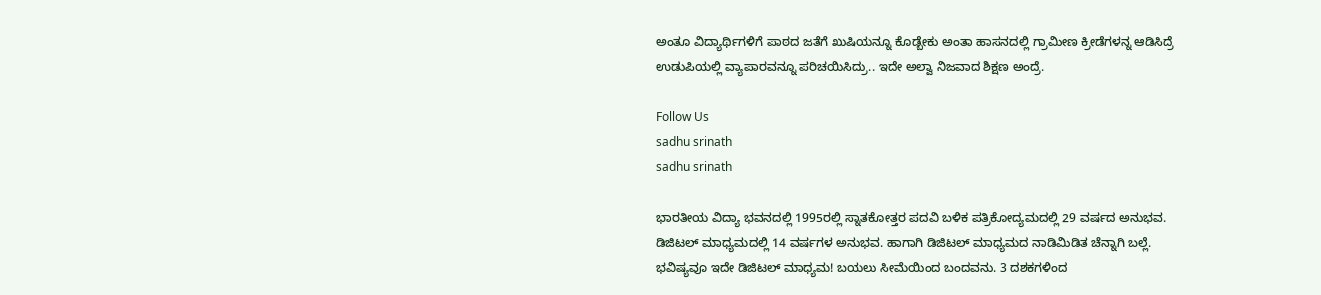ಅಂತೂ ವಿದ್ಯಾರ್ಥಿಗಳಿಗೆ ಪಾಠದ ಜತೆಗೆ ಖುಷಿಯನ್ನೂ ಕೊಡ್ಬೇಕು ಅಂತಾ ಹಾಸನದಲ್ಲಿ ಗ್ರಾಮೀಣ ಕ್ರೀಡೆಗಳನ್ನ ಆಡಿಸಿದ್ರೆ ಉಡುಪಿಯಲ್ಲಿ ವ್ಯಾಪಾರವನ್ನೂ ಪರಿಚಯಿಸಿದ್ರು.. ಇದೇ ಅಲ್ವಾ ನಿಜವಾದ ಶಿಕ್ಷಣ ಅಂದ್ರೆ.

Follow Us
sadhu srinath
sadhu srinath

ಭಾರತೀಯ ವಿದ್ಯಾ ಭವನದಲ್ಲಿ 1995ರಲ್ಲಿ ಸ್ನಾತಕೋತ್ತರ ಪದವಿ ಬಳಿಕ ಪತ್ರಿಕೋದ್ಯಮದಲ್ಲಿ 29 ವರ್ಷದ ಅನುಭವ. ಡಿಜಿಟಲ್ ಮಾಧ್ಯಮದಲ್ಲಿ 14 ವರ್ಷಗಳ ಅನುಭವ. ಹಾಗಾಗಿ ಡಿಜಿಟಲ್ ಮಾಧ್ಯಮದ ನಾಡಿಮಿಡಿತ ಚೆನ್ನಾಗಿ ಬಲ್ಲೆ. ಭವಿಷ್ಯವೂ ಇದೇ ಡಿಜಿಟಲ್ ಮಾಧ್ಯಮ! ಬಯಲು ಸೀಮೆಯಿಂದ ಬಂದವನು. 3 ದಶಕಗಳಿಂದ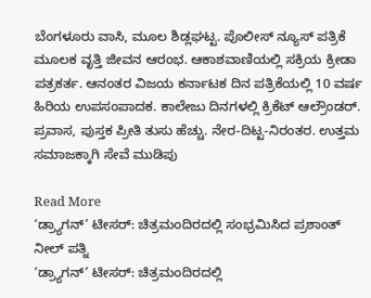ಬೆಂಗಳೂರು ವಾಸಿ, ಮೂಲ ಶಿಡ್ಲಘಟ್ಟ. ಪೊಲೀಸ್ ನ್ಯೂಸ್ ಪತ್ರಿಕೆ ಮೂಲಕ ವೃತ್ತಿ ಜೀವನ ಆರಂಭ. ಆಕಾಶವಾಣಿಯಲ್ಲಿ ಸಕ್ರಿಯ ಕ್ರೀಡಾ ಪತ್ರಕರ್ತ. ಆನಂತರ ವಿಜಯ ಕರ್ನಾಟಕ ದಿನ ಪತ್ರಿಕೆಯಲ್ಲಿ 10 ವರ್ಷ ಹಿರಿಯ ಉಪಸಂಪಾದಕ. ಕಾಲೇಜು ದಿನಗಳಲ್ಲಿ ಕ್ರಿಕೆಟ್ ಆಲ್ರೌಂಡರ್. ಪ್ರವಾಸ, ಪುಸ್ತಕ ಪ್ರೀತಿ ತುಸು ಹೆಚ್ಚು. ನೇರ-ದಿಟ್ಟ-ನಿರಂತರ. ಉತ್ತಮ ಸಮಾಜಕ್ಕಾಗಿ ಸೇವೆ ಮುಡಿಪು

Read More
‘ಡ್ರ್ಯಾಗನ್’ ಟೀಸರ್: ಚಿತ್ರಮಂದಿರದಲ್ಲಿ ಸಂಭ್ರಮಿಸಿದ ಪ್ರಶಾಂತ್ ನೀಲ್ ಪತ್ನಿ
‘ಡ್ರ್ಯಾಗನ್’ ಟೀಸರ್: ಚಿತ್ರಮಂದಿರದಲ್ಲಿ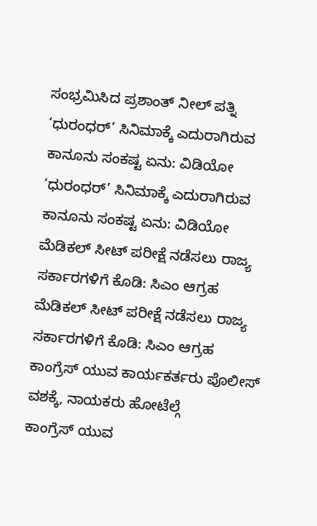ಸಂಭ್ರಮಿಸಿದ ಪ್ರಶಾಂತ್ ನೀಲ್ ಪತ್ನಿ
‘ಧುರಂಧರ್’ ಸಿನಿಮಾಕ್ಕೆ ಎದುರಾಗಿರುವ ಕಾನೂನು ಸಂಕಷ್ಟ ಏನು: ವಿಡಿಯೋ
‘ಧುರಂಧರ್’ ಸಿನಿಮಾಕ್ಕೆ ಎದುರಾಗಿರುವ ಕಾನೂನು ಸಂಕಷ್ಟ ಏನು: ವಿಡಿಯೋ
ಮೆಡಿಕಲ್ ಸೀಟ್ ಪರೀಕ್ಷೆ ನಡೆಸಲು ರಾಜ್ಯ ಸರ್ಕಾರಗಳಿಗೆ ಕೊಡಿ: ಸಿಎಂ ಆಗ್ರಹ
ಮೆಡಿಕಲ್ ಸೀಟ್ ಪರೀಕ್ಷೆ ನಡೆಸಲು ರಾಜ್ಯ ಸರ್ಕಾರಗಳಿಗೆ ಕೊಡಿ: ಸಿಎಂ ಆಗ್ರಹ
ಕಾಂಗ್ರೆಸ್ ಯುವ ಕಾರ್ಯಕರ್ತರು ಪೊಲೀಸ್ ವಶಕ್ಕೆ, ನಾಯಕರು ಹೋಟೆಲ್ಗೆ
ಕಾಂಗ್ರೆಸ್ ಯುವ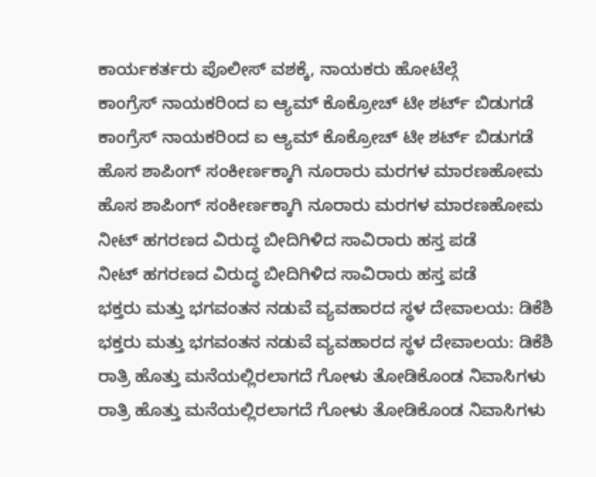ಕಾರ್ಯಕರ್ತರು ಪೊಲೀಸ್ ವಶಕ್ಕೆ, ನಾಯಕರು ಹೋಟೆಲ್ಗೆ
ಕಾಂಗ್ರೆಸ್ ನಾಯಕರಿಂದ ಐ ಆ್ಯಮ್ ಕೊಕ್ರೋಚ್ ಟೀ ಶರ್ಟ್ ಬಿಡುಗಡೆ
ಕಾಂಗ್ರೆಸ್ ನಾಯಕರಿಂದ ಐ ಆ್ಯಮ್ ಕೊಕ್ರೋಚ್ ಟೀ ಶರ್ಟ್ ಬಿಡುಗಡೆ
ಹೊಸ ಶಾಪಿಂಗ್ ಸಂಕೀರ್ಣಕ್ಕಾಗಿ ನೂರಾರು ಮರಗಳ ಮಾರಣಹೋಮ
ಹೊಸ ಶಾಪಿಂಗ್ ಸಂಕೀರ್ಣಕ್ಕಾಗಿ ನೂರಾರು ಮರಗಳ ಮಾರಣಹೋಮ
ನೀಟ್ ಹಗರಣದ ವಿರುದ್ಧ ಬೀದಿಗಿಳಿದ ಸಾವಿರಾರು ಹಸ್ತ ಪಡೆ
ನೀಟ್ ಹಗರಣದ ವಿರುದ್ಧ ಬೀದಿಗಿಳಿದ ಸಾವಿರಾರು ಹಸ್ತ ಪಡೆ
ಭಕ್ತರು ಮತ್ತು ಭಗವಂತನ ನಡುವೆ ವ್ಯವಹಾರದ ಸ್ಥಳ ದೇವಾಲಯ: ಡಿಕೆಶಿ
ಭಕ್ತರು ಮತ್ತು ಭಗವಂತನ ನಡುವೆ ವ್ಯವಹಾರದ ಸ್ಥಳ ದೇವಾಲಯ: ಡಿಕೆಶಿ
ರಾತ್ರಿ ಹೊತ್ತು ಮನೆಯಲ್ಲಿರಲಾಗದೆ ಗೋಳು ತೋಡಿಕೊಂಡ ನಿವಾಸಿಗಳು
ರಾತ್ರಿ ಹೊತ್ತು ಮನೆಯಲ್ಲಿರಲಾಗದೆ ಗೋಳು ತೋಡಿಕೊಂಡ ನಿವಾಸಿಗಳು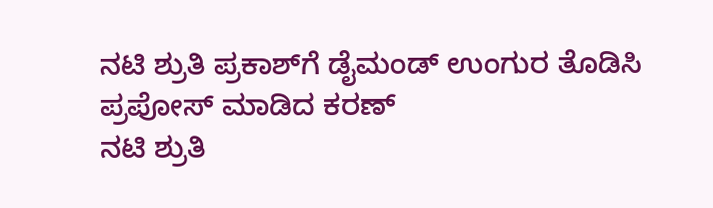ನಟಿ ಶ್ರುತಿ ಪ್ರಕಾಶ್‌ಗೆ ಡೈಮಂಡ್ ಉಂಗುರ ತೊಡಿಸಿ ಪ್ರಪೋಸ್ ಮಾಡಿದ ಕರಣ್
ನಟಿ ಶ್ರುತಿ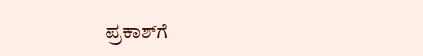ಪ್ರಕಾಶ್‌ಗೆ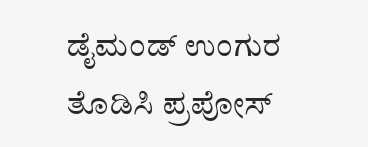ಡೈಮಂಡ್ ಉಂಗುರ ತೊಡಿಸಿ ಪ್ರಪೋಸ್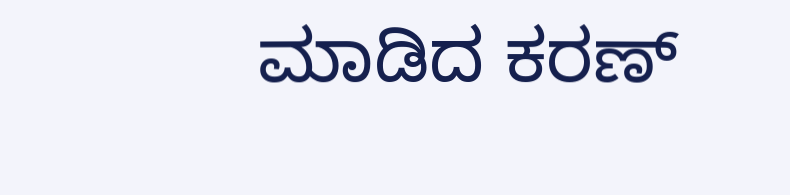ಮಾಡಿದ ಕರಣ್